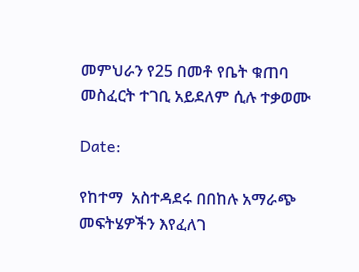መምህራን የ25 በመቶ የቤት ቁጠባ መስፈርት ተገቢ አይደለም ሲሉ ተቃወሙ

Date:

የከተማ  አስተዳደሩ በበከሉ አማራጭ መፍትሄዎችን እየፈለገ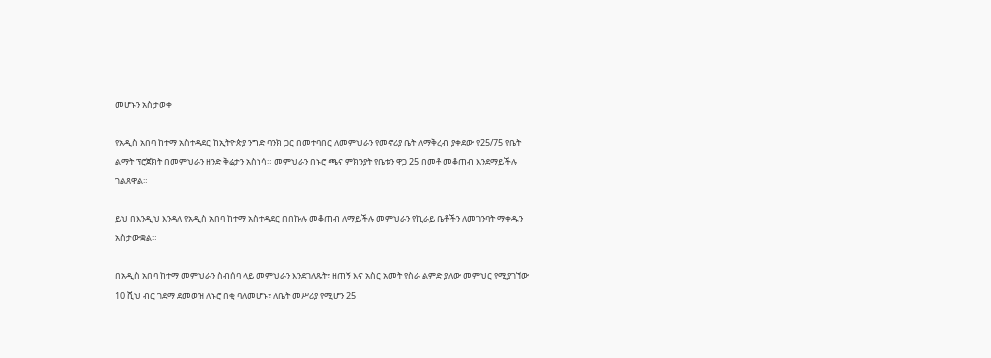መሆኑን አስታወቀ

የአዲስ አበባ ከተማ አስተዳደር ከኢትዮጵያ ንግድ ባንክ ጋር በመተባበር ለመምህራን የመኖሪያ ቤት ለማቅረብ ያቀደው የ25/75 የቤት ልማት ፕሮጀክት በመምህራን ዘንድ ቅሬታን አስነሳ። መምህራን በኑሮ ጫና ምክንያት የቤቱን ዋጋ 25 በመቶ መቆጠብ እንደማይችሉ ገልጸዋል።

ይህ በእንዲህ እንዳለ የአዲስ አበባ ከተማ አስተዳደር በበኩሉ መቆጠብ ለማይችሉ መምህራን የኪራይ ቤቶችን ለመገንባት ማቀዱን አስታውቋል።

በአዲስ አበባ ከተማ መምህራን ስብሰባ ላይ መምህራን እንደገለጹት፣ ዘጠኝ እና አስር አመት የስራ ልምድ ያለው መምህር የሚያገኘው 10 ሺህ ብር ገደማ ደመወዝ ለኑሮ በቂ ባለመሆኑ፣ ለቤት መሥሪያ የሚሆን 25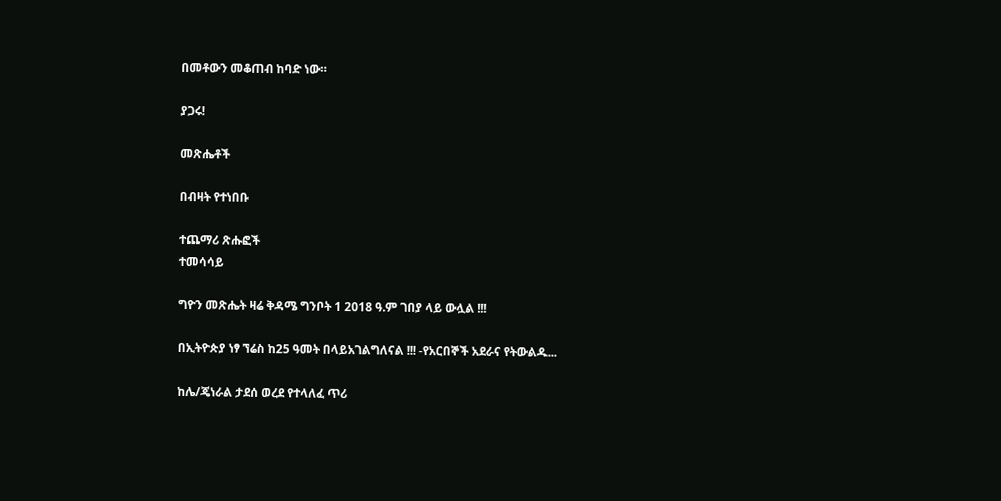በመቶውን መቆጠብ ከባድ ነው።

ያጋሩ!

መጽሔቶች

በብዛት የተነበቡ

ተጨማሪ ጽሑፎች
ተመሳሳይ

ግዮን መጽሔት ዛሬ ቅዳሜ ግንቦት 1 2018 ዓ.ም ገበያ ላይ ውሏል !!!

በኢትዮጵያ ነፃ ኘሬስ ከ25 ዓመት በላይአገልግለናል !!! -የአርበኞች አደራና የትውልዱ...

ከሌ/ጄነራል ታደሰ ወረደ የተላለፈ ጥሪ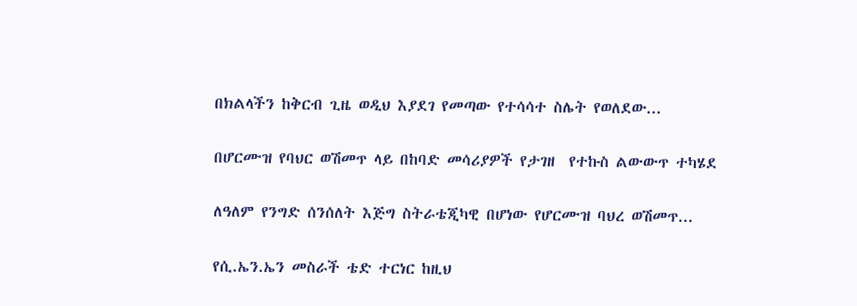በክልላችን ከቅርብ ጊዜ ወዲህ እያደገ የመጣው የተሳሳተ ስሌት የወለደው...

በሆርሙዝ የባህር ወሽመጥ ላይ በከባድ መሳሪያዎች የታገዘ  የተኩስ ልውውጥ ተካሄደ

ለዓለም የንግድ ሰንሰለት እጅግ ስትራቴጂካዊ በሆነው የሆርሙዝ ባህረ ወሽመጥ...

የሲ.ኤን.ኤን መስራች ቴድ ተርነር ከዚህ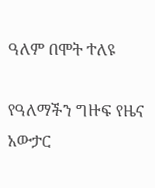ዓለም በሞት ተለዩ

የዓለማችን ግዙፍ የዜና አውታር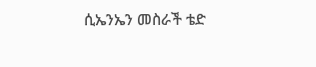ሲኤንኤን መስራች ቴድ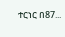ተርነር በ87...